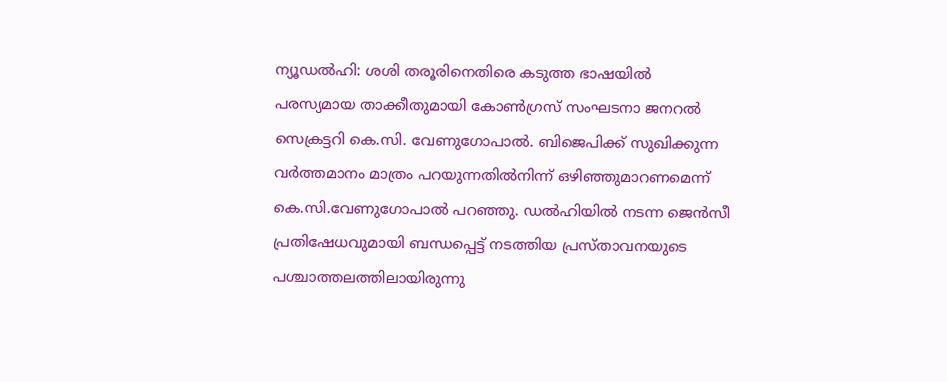ന്യൂഡൽഹി: ശശി തരൂരിനെതിരെ കടുത്ത ഭാഷയിൽ പരസ്യമായ താക്കീതുമായി കോൺഗ്രസ് സംഘടനാ ജനറൽ സെക്രട്ടറി കെ.സി. വേണുഗോപാൽ. ബിജെപിക്ക് സുഖിക്കുന്ന വർത്തമാനം മാത്രം പറയുന്നതിൽനിന്ന് ഒഴിഞ്ഞുമാറണമെന്ന് കെ.സി.വേണുഗോപാൽ പറഞ്ഞു. ഡൽഹിയിൽ നടന്ന ജെൻസീ പ്രതിഷേധവുമായി ബന്ധപ്പെട്ട് നടത്തിയ പ്രസ്താവനയുടെ പശ്ചാത്തലത്തിലായിരുന്നു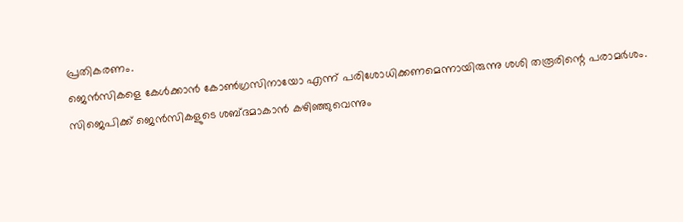പ്രതികരണം.
ജെൻസികളെ കേൾക്കാൻ കോൺഗ്രസിനായോ എന്ന് പരിശോധിക്കണമെന്നായിരുന്നു ശശി തരൂരിന്റെ പരാമർശം. സിജെപിക്ക് ജെൻസികളുടെ ശബ്ദമാകാൻ കഴിഞ്ഞുവെന്നും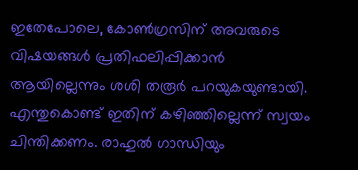ഇതേപോലെ, കോൺഗ്രസിന് അവരുടെ വിഷയങ്ങൾ പ്രതിഫലിപ്പിക്കാൻ ആയില്ലെന്നും ശശി തരൂർ പറയുകയുണ്ടായി. എന്തുകൊണ്ട് ഇതിന് കഴിഞ്ഞില്ലെന്ന് സ്വയം ചിന്തിക്കണം. രാഹുൽ ഗാന്ധിയും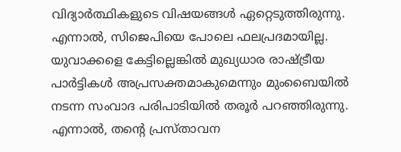വിദ്യാർത്ഥികളുടെ വിഷയങ്ങൾ ഏറ്റെടുത്തിരുന്നു. എന്നാൽ, സിജെപിയെ പോലെ ഫലപ്രദമായില്ല. യുവാക്കളെ കേട്ടില്ലെങ്കിൽ മുഖ്യധാര രാഷ്ട്രീയ പാർട്ടികൾ അപ്രസക്തമാകുമെന്നും മുംബൈയിൽ നടന്ന സംവാദ പരിപാടിയിൽ തരൂർ പറഞ്ഞിരുന്നു. എന്നാൽ, തന്റെ പ്രസ്താവന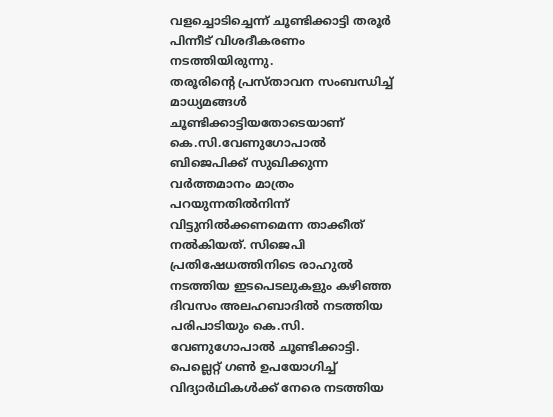വളച്ചൊടിച്ചെന്ന് ചൂണ്ടിക്കാട്ടി തരൂർ പിന്നീട് വിശദീകരണം നടത്തിയിരുന്നു.
തരൂരിന്റെ പ്രസ്താവന സംബന്ധിച്ച് മാധ്യമങ്ങൾ ചൂണ്ടിക്കാട്ടിയതോടെയാണ് കെ.സി.വേണുഗോപാൽ ബിജെപിക്ക് സുഖിക്കുന്ന വർത്തമാനം മാത്രം പറയുന്നതിൽനിന്ന് വിട്ടുനിൽക്കണമെന്ന താക്കീത് നൽകിയത്. സിജെപി പ്രതിഷേധത്തിനിടെ രാഹുൽ നടത്തിയ ഇടപെടലുകളും കഴിഞ്ഞ ദിവസം അലഹബാദിൽ നടത്തിയ പരിപാടിയും കെ.സി. വേണുഗോപാൽ ചൂണ്ടിക്കാട്ടി. പെല്ലെറ്റ് ഗൺ ഉപയോഗിച്ച് വിദ്യാർഥികൾക്ക് നേരെ നടത്തിയ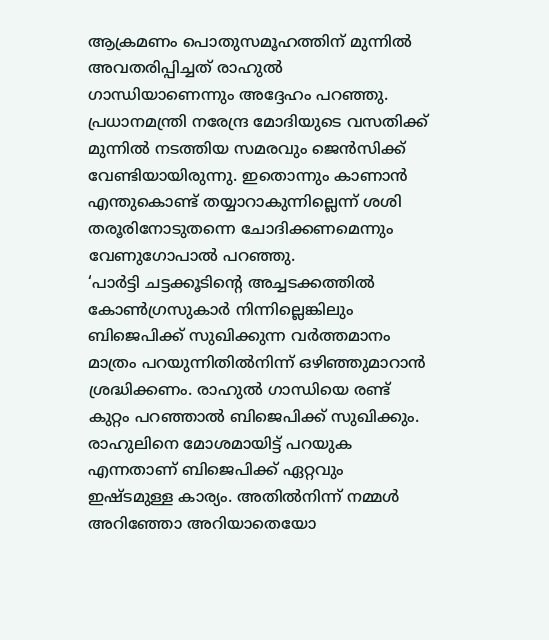ആക്രമണം പൊതുസമൂഹത്തിന് മുന്നിൽ അവതരിപ്പിച്ചത് രാഹുൽ ഗാന്ധിയാണെന്നും അദ്ദേഹം പറഞ്ഞു. പ്രധാനമന്ത്രി നരേന്ദ്ര മോദിയുടെ വസതിക്ക് മുന്നിൽ നടത്തിയ സമരവും ജെൻസിക്ക് വേണ്ടിയായിരുന്നു. ഇതൊന്നും കാണാൻ എന്തുകൊണ്ട് തയ്യാറാകുന്നില്ലെന്ന് ശശി തരൂരിനോടുതന്നെ ചോദിക്കണമെന്നും വേണുഗോപാൽ പറഞ്ഞു.
‘പാർട്ടി ചട്ടക്കൂടിന്റെ അച്ചടക്കത്തിൽ കോൺഗ്രസുകാർ നിന്നില്ലെങ്കിലും ബിജെപിക്ക് സുഖിക്കുന്ന വർത്തമാനം മാത്രം പറയുന്നിതിൽനിന്ന് ഒഴിഞ്ഞുമാറാൻ ശ്രദ്ധിക്കണം. രാഹുൽ ഗാന്ധിയെ രണ്ട് കുറ്റം പറഞ്ഞാൽ ബിജെപിക്ക് സുഖിക്കും. രാഹുലിനെ മോശമായിട്ട് പറയുക എന്നതാണ് ബിജെപിക്ക് ഏറ്റവും ഇഷ്ടമുള്ള കാര്യം. അതിൽനിന്ന് നമ്മൾ അറിഞ്ഞോ അറിയാതെയോ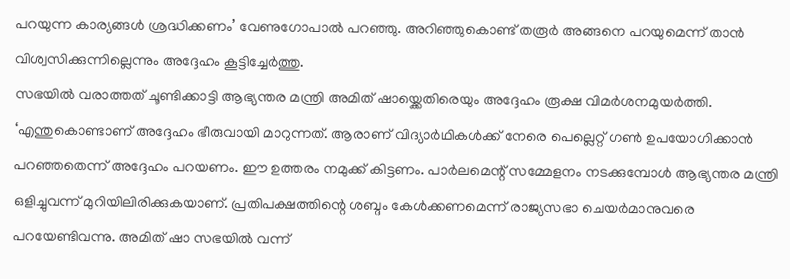പറയുന്ന കാര്യങ്ങൾ ശ്രദ്ധിക്കണം’ വേണുഗോപാൽ പറഞ്ഞു. അറിഞ്ഞുകൊണ്ട് തരൂർ അങ്ങനെ പറയുമെന്ന് താൻ വിശ്വസിക്കുന്നില്ലെന്നും അദ്ദേഹം കൂട്ടിച്ചേർത്തു.
സഭയിൽ വരാത്തത് ചൂണ്ടിക്കാട്ടി ആഭ്യന്തര മന്ത്രി അമിത് ഷായ്ക്കെതിരെയും അദ്ദേഹം രൂക്ഷ വിമർശനമുയർത്തി. ‘എന്തുകൊണ്ടാണ് അദ്ദേഹം ഭീരുവായി മാറുന്നത്. ആരാണ് വിദ്യാർഥികൾക്ക് നേരെ പെല്ലെറ്റ് ഗൺ ഉപയോഗിക്കാൻ പറഞ്ഞതെന്ന് അദ്ദേഹം പറയണം. ഈ ഉത്തരം നമുക്ക് കിട്ടണം. പാർലമെന്റ് സമ്മേളനം നടക്കുമ്പോൾ ആഭ്യന്തര മന്ത്രി ഒളിച്ചുവന്ന് മുറിയിലിരിക്കുകയാണ്. പ്രതിപക്ഷത്തിന്റെ ശബ്ദം കേൾക്കണമെന്ന് രാജ്യസഭാ ചെയർമാനുവരെ പറയേണ്ടിവന്നു. അമിത് ഷാ സഭയിൽ വന്ന്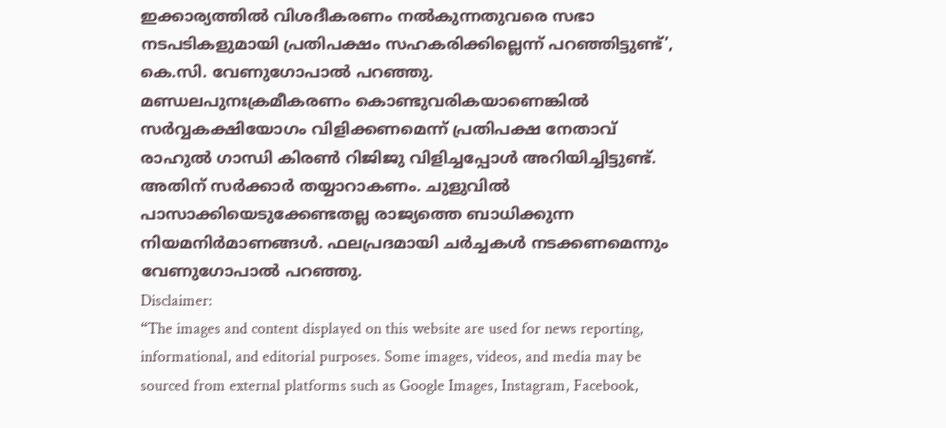ഇക്കാര്യത്തിൽ വിശദീകരണം നൽകുന്നതുവരെ സഭാ നടപടികളുമായി പ്രതിപക്ഷം സഹകരിക്കില്ലെന്ന് പറഞ്ഞിട്ടുണ്ട്’, കെ.സി. വേണുഗോപാൽ പറഞ്ഞു.
മണ്ഡലപുനഃക്രമീകരണം കൊണ്ടുവരികയാണെങ്കിൽ സർവ്വകക്ഷിയോഗം വിളിക്കണമെന്ന് പ്രതിപക്ഷ നേതാവ് രാഹുൽ ഗാന്ധി കിരൺ റിജിജു വിളിച്ചപ്പോൾ അറിയിച്ചിട്ടുണ്ട്. അതിന് സർക്കാർ തയ്യാറാകണം. ചുളുവിൽ പാസാക്കിയെടുക്കേണ്ടതല്ല രാജ്യത്തെ ബാധിക്കുന്ന നിയമനിർമാണങ്ങൾ. ഫലപ്രദമായി ചർച്ചകൾ നടക്കണമെന്നും വേണുഗോപാൽ പറഞ്ഞു.
Disclaimer:
“The images and content displayed on this website are used for news reporting, informational, and editorial purposes. Some images, videos, and media may be sourced from external platforms such as Google Images, Instagram, Facebook,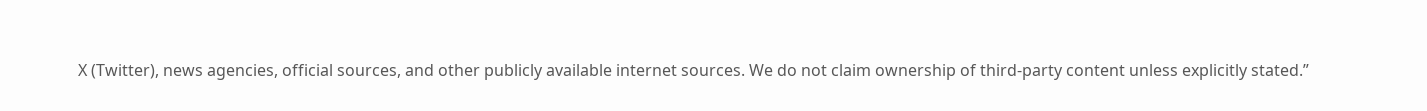X (Twitter), news agencies, official sources, and other publicly available internet sources. We do not claim ownership of third-party content unless explicitly stated.”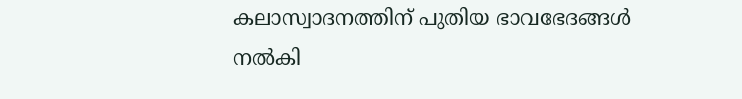കലാസ്വാദനത്തിന് പുതിയ ഭാവഭേദങ്ങൾ നൽകി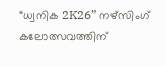“ധ്വനിക 2K26” നഴ്സിംഗ് കലോത്സവത്തിന്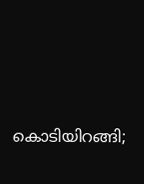കൊടിയിറങ്ങി;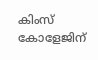കിംസ് കോളേജിന്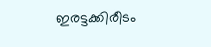ഇരട്ടക്കിരീടം